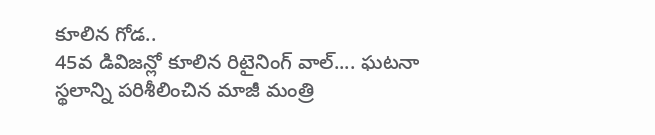కూలిన గోడ..
45వ డివిజన్లో కూలిన రిటైనింగ్ వాల్.... ఘటనా స్థలాన్ని పరిశీలించిన మాజీ మంత్రి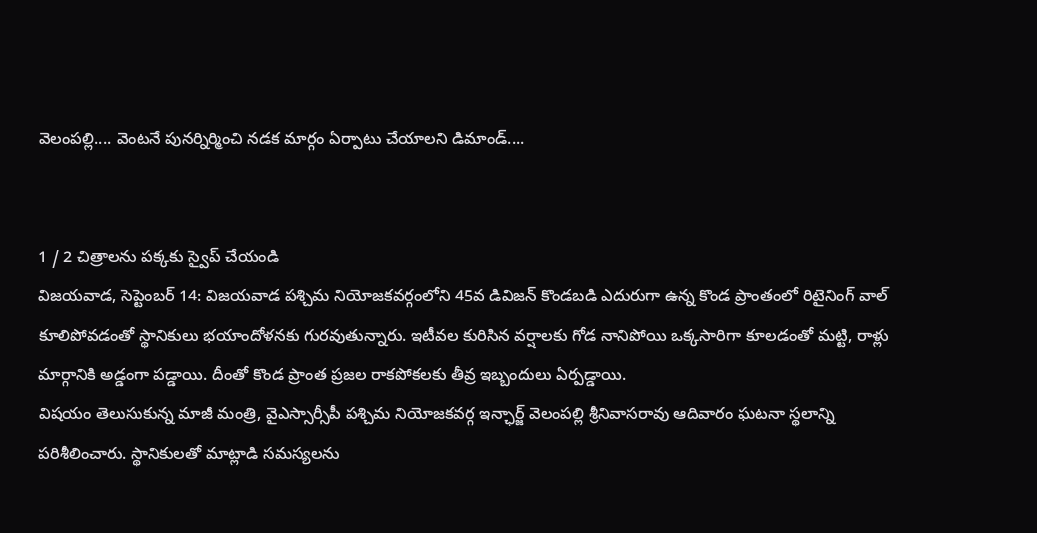వెలంపల్లి.... వెంటనే పునర్నిర్మించి నడక మార్గం ఏర్పాటు చేయాలని డిమాండ్....


1 / 2 చిత్రాలను పక్కకు స్వైప్ చేయండి
విజయవాడ, సెప్టెంబర్ 14: విజయవాడ పశ్చిమ నియోజకవర్గంలోని 45వ డివిజన్ కొండబడి ఎదురుగా ఉన్న కొండ ప్రాంతంలో రిటైనింగ్ వాల్ కూలిపోవడంతో స్థానికులు భయాందోళనకు గురవుతున్నారు. ఇటీవల కురిసిన వర్షాలకు గోడ నానిపోయి ఒక్కసారిగా కూలడంతో మట్టి, రాళ్లు మార్గానికి అడ్డంగా పడ్డాయి. దీంతో కొండ ప్రాంత ప్రజల రాకపోకలకు తీవ్ర ఇబ్బందులు ఏర్పడ్డాయి.
విషయం తెలుసుకున్న మాజీ మంత్రి, వైఎస్సార్సీపీ పశ్చిమ నియోజకవర్గ ఇన్ఛార్జ్ వెలంపల్లి శ్రీనివాసరావు ఆదివారం ఘటనా స్థలాన్ని పరిశీలించారు. స్థానికులతో మాట్లాడి సమస్యలను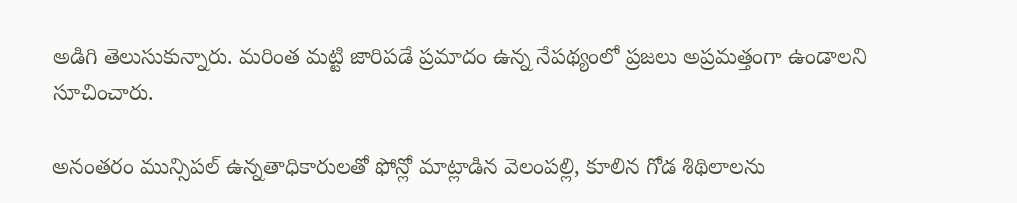అడిగి తెలుసుకున్నారు. మరింత మట్టి జారిపడే ప్రమాదం ఉన్న నేపథ్యంలో ప్రజలు అప్రమత్తంగా ఉండాలని సూచించారు.

అనంతరం మున్సిపల్ ఉన్నతాధికారులతో ఫోన్లో మాట్లాడిన వెలంపల్లి, కూలిన గోడ శిథిలాలను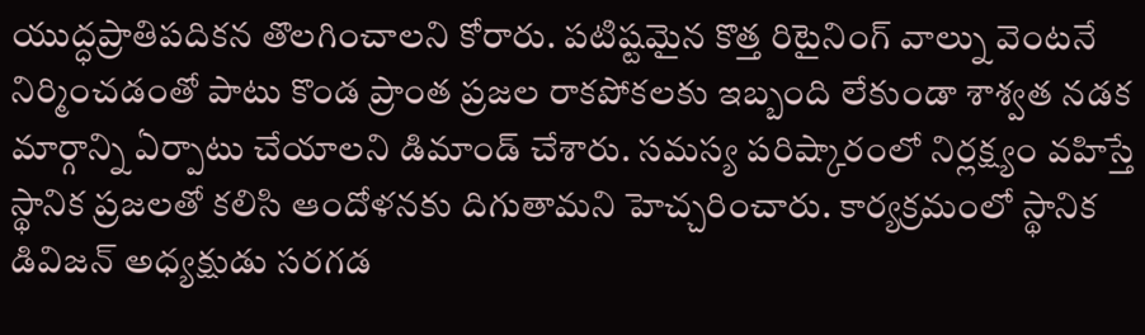యుద్ధప్రాతిపదికన తొలగించాలని కోరారు. పటిష్టమైన కొత్త రిటైనింగ్ వాల్ను వెంటనే నిర్మించడంతో పాటు కొండ ప్రాంత ప్రజల రాకపోకలకు ఇబ్బంది లేకుండా శాశ్వత నడక మార్గాన్ని ఏర్పాటు చేయాలని డిమాండ్ చేశారు. సమస్య పరిష్కారంలో నిర్లక్ష్యం వహిస్తే స్థానిక ప్రజలతో కలిసి ఆందోళనకు దిగుతామని హెచ్చరించారు. కార్యక్రమంలో స్థానిక డివిజన్ అధ్యక్షుడు సరగడ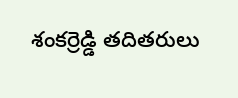శంకర్రెడ్డి తదితరులు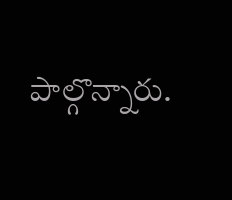పాల్గొన్నారు.